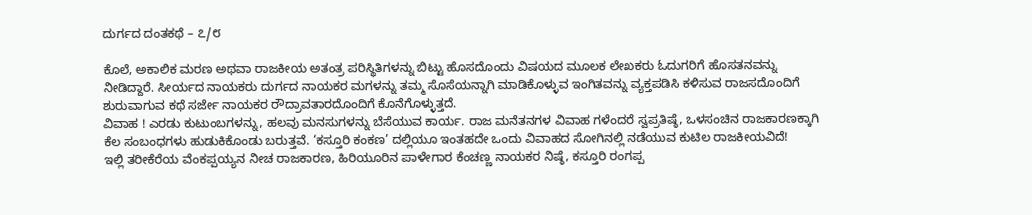ದುರ್ಗದ ದಂತಕಥೆ – ೭/೮

ಕೊಲೆ, ಅಕಾಲಿಕ ಮರಣ ಅಥವಾ ರಾಜಕೀಯ ಅತಂತ್ರ ಪರಿಸ್ಥಿತಿಗಳನ್ನು ಬಿಟ್ಟು ಹೊಸದೊಂದು ವಿಷಯದ ಮೂಲಕ ಲೇಖಕರು ಓದುಗರಿಗೆ ಹೊಸತನವನ್ನು ನೀಡಿದ್ದಾರೆ. ಸೀರ್ಯದ ನಾಯಕರು ದುರ್ಗದ ನಾಯಕರ ಮಗಳನ್ನು ತಮ್ಮ ಸೊಸೆಯನ್ನಾಗಿ ಮಾಡಿಕೊಳ್ಳುವ ಇಂಗಿತವನ್ನು ವ್ಯಕ್ತಪಡಿಸಿ ಕಳಿಸುವ ರಾಜಸದೊಂದಿಗೆ ಶುರುವಾಗುವ ಕಥೆ ಸರ್ಜೇ ನಾಯಕರ ರೌದ್ರಾವತಾರದೊಂದಿಗೆ ಕೊನೆಗೊಳ್ಳುತ್ತದೆ.
ವಿವಾಹ ! ಎರಡು ಕುಟುಂಬಗಳನ್ನು, ಹಲವು ಮನಸುಗಳನ್ನು ಬೆಸೆಯುವ ಕಾರ್ಯ. ರಾಜ ಮನೆತನಗಳ ವಿವಾಹ ಗಳೆಂದರೆ ಸ್ವಪ್ರತಿಷ್ಠೆ, ಒಳಸಂಚಿನ ರಾಜಕಾರಣಕ್ಕಾಗಿ ಕೆಲ ಸಂಬಂಧಗಳು ಹುಡುಕಿಕೊಂಡು ಬರುತ್ತವೆ. ‘ಕಸ್ತೂರಿ ಕಂಕಣ’ ದಲ್ಲಿಯೂ ಇಂತಹದೇ ಒಂದು ವಿವಾಹದ ಸೋಗಿನಲ್ಲಿ ನಡೆಯುವ ಕುಟಿಲ ರಾಜಕೀಯವಿದೆ!
ಇಲ್ಲಿ ತರೀಕೆರೆಯ ವೆಂಕಪ್ಪಯ್ಯನ ನೀಚ ರಾಜಕಾರಣ, ಹಿರಿಯೂರಿನ ಪಾಳೇಗಾರ ಕೆಂಚಣ್ಣ ನಾಯಕರ ನಿಷ್ಠೆ, ಕಸ್ತೂರಿ ರಂಗಪ್ಪ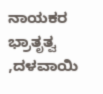ನಾಯಕರ ಭ್ರಾತೃತ್ವ ,ದಳವಾಯಿ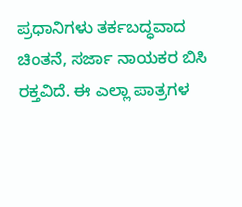ಪ್ರಧಾನಿಗಳು ತರ್ಕಬದ್ಧವಾದ ಚಿಂತನೆ, ಸರ್ಜಾ ನಾಯಕರ ಬಿಸಿ ರಕ್ತವಿದೆ. ಈ ಎಲ್ಲಾ ಪಾತ್ರಗಳ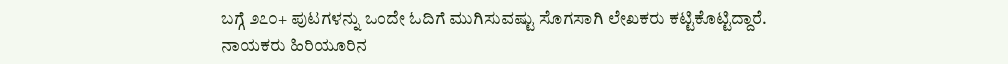ಬಗ್ಗೆ ೨೭೦+ ಪುಟಗಳನ್ನು ಒಂದೇ ಓದಿಗೆ ಮುಗಿಸುವಷ್ಟು ಸೊಗಸಾಗಿ ಲೇಖಕರು ಕಟ್ಟಿಕೊಟ್ಟಿದ್ದಾರೆ.
ನಾಯಕರು ಹಿರಿಯೂರಿನ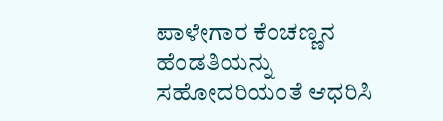ಪಾಳೇಗಾರ ಕೆಂಚಣ್ಣನ ಹೆಂಡತಿಯನ್ನು ಸಹೋದರಿಯಂತೆ ಆಧರಿಸಿ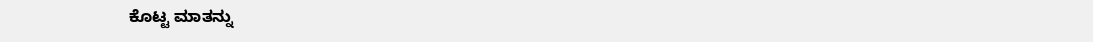ಕೊಟ್ಟ ಮಾತನ್ನು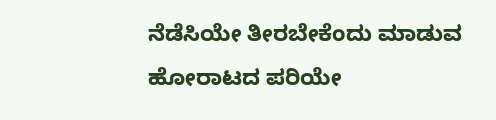ನೆಡೆಸಿಯೇ ತೀರಬೇಕೆಂದು ಮಾಡುವ ಹೋರಾಟದ ಪರಿಯೇ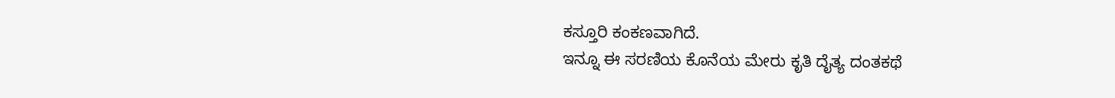ಕಸ್ತೂರಿ ಕಂಕಣವಾಗಿದೆ.
ಇನ್ನೂ ಈ ಸರಣಿಯ ಕೊನೆಯ ಮೇರು ಕೃತಿ ದೈತ್ಯ ದಂತಕಥೆ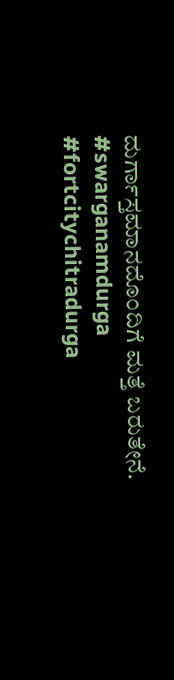ದುರ್ಗಾಸ್ತಮಾನದೊಂದಿಗೆ ಮತ್ತೆ ಬರುತೇನೆ.
#swarganamdurga #fortcitychitradurga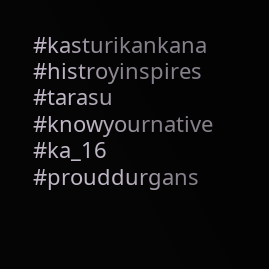#kasturikankana #histroyinspires
#tarasu #knowyournative
#ka_16 #prouddurgans